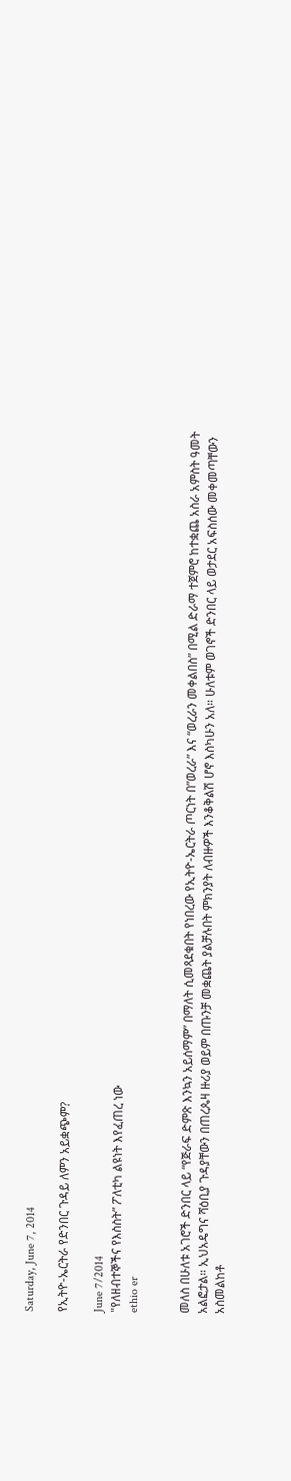Saturday, June 7, 2014

የኢትዮ-ኤርትራ የድንበር ጉዳይ ለምን አይቋጭም?

June 7/2014
"የለዘብተኞችና የእስስት” ፖለቲካ ልዩነት እየፈጠረ ነው
ethio er


መለስ በሁለቱ አገሮች ድንበር ላይ “የጅራፍ ድምጽ እንኳን አይሰማም” በማለት ሲመጻደቁበት የነበረው የኢትዮ-ኤርትራ ጦርነት በ”ወረራ” እና “ወረራን መቀልበስ” በሚል ድራማ ተጀምሮ ከተቋጨ አስራ አምስት ዓመት አልፎታል። ኢህአዴግና ሻዕቢያ ጉዳያቸውን በጠረጴዛ ዙሪያ ወይም በጡንቻ መቋጨት ያልቻሉበት ምክንያት ለብዙዎች እንቆቅልሽ ሆኖ እስካሁን አለ። ሁለቱም ወገኖች ድንበር ላይ ወታደር አፍስሰው መቀመጣቸውን አስመልከቶ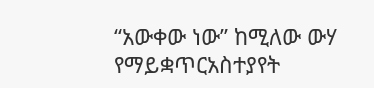“አውቀው ነው” ከሚለው ውሃ የማይቋጥርአስተያየት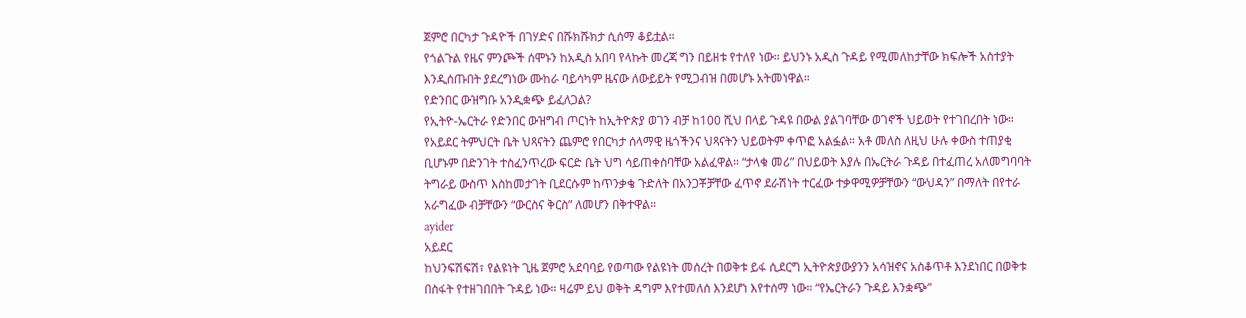ጀምሮ በርካታ ጉዳዮች በገሃድና በሹክሹክታ ሲሰማ ቆይቷል።
የጎልጉል የዜና ምንጮች ሰሞኑን ከአዲስ አበባ የላኩት መረጃ ግን በይዘቱ የተለየ ነው። ይህንኑ አዲስ ጉዳይ የሚመለከታቸው ክፍሎች አስተያት እንዲሰጡበት ያደረግነው ሙከራ ባይሳካም ዜናው ለውይይት የሚጋብዝ በመሆኑ አትመነዋል።
የድንበር ውዝግቡ አንዲቋጭ ይፈለጋል?
የኢትዮ-ኤርትራ የድንበር ውዝግብ ጦርነት ከኢትዮጵያ ወገን ብቻ ከ100 ሺህ በላይ ጉዳዩ በውል ያልገባቸው ወገኖች ህይወት የተገበረበት ነው። የአይደር ትምህርት ቤት ህጻናትን ጨምሮ የበርካታ ሰላማዊ ዜጎችንና ህጻናትን ህይወትም ቀጥፎ አልፏል። አቶ መለስ ለዚህ ሁሉ ቀውስ ተጠያቂ ቢሆኑም በድንገት ተስፈንጥረው ፍርድ ቤት ህግ ሳይጠቀስባቸው አልፈዋል። “ታላቁ መሪ” በህይወት እያሉ በኤርትራ ጉዳይ በተፈጠረ አለመግባባት ትግራይ ውስጥ እስከመታገት ቢደርሱም ከጥንቃቄ ጉድለት በአንጋቾቻቸው ፈጥኖ ደራሽነት ተርፈው ተቃዋሚዎቻቸውን “ውህዳን” በማለት በየተራ አራግፈው ብቻቸውን “ውርስና ቅርስ” ለመሆን በቅተዋል።
ayider
አይደር
ከህንፍሽፍሽ፣ የልዩነት ጊዜ ጀምሮ አደባባይ የወጣው የልዩነት መሰረት በወቅቱ ይፋ ሲደርግ ኢትዮጵያውያንን አሳዝኖና አስቆጥቶ እንደነበር በወቅቱ በስፋት የተዘገበበት ጉዳይ ነው። ዛሬም ይህ ወቅት ዳግም እየተመለሰ እንደሆነ እየተሰማ ነው። “የኤርትራን ጉዳይ እንቋጭ”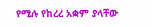የሚሉ የከረረ አቋም ያላቸው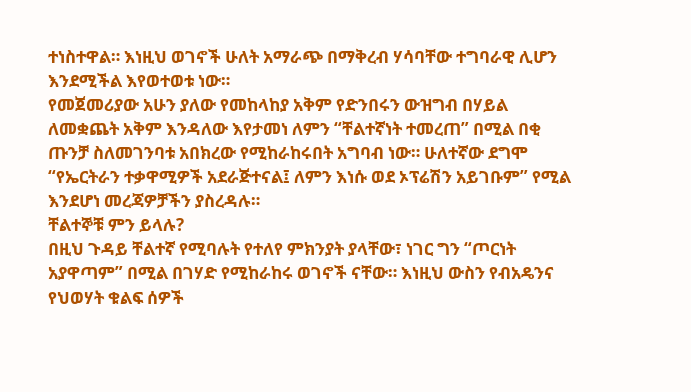ተነስተዋል። እነዚህ ወገኖች ሁለት አማራጭ በማቅረብ ሃሳባቸው ተግባራዊ ሊሆን እንደሚችል እየወተወቱ ነው።
የመጀመሪያው አሁን ያለው የመከላከያ አቅም የድንበሩን ውዝግብ በሃይል ለመቋጨት አቅም እንዳለው እየታመነ ለምን “ቸልተኛነት ተመረጠ” በሚል በቂ ጡንቻ ስለመገንባቱ አበክረው የሚከራከሩበት አግባብ ነው። ሁለተኛው ደግሞ “የኤርትራን ተቃዋሚዎች አደራጅተናል፤ ለምን እነሱ ወደ ኦፕሬሽን አይገቡም” የሚል እንደሆነ መረጃዎቻችን ያስረዳሉ።
ቸልተኞቹ ምን ይላሉ?
በዚህ ጉዳይ ቸልተኛ የሚባሉት የተለየ ምክንያት ያላቸው፣ ነገር ግን “ጦርነት አያዋጣም” በሚል በገሃድ የሚከራከሩ ወገኖች ናቸው። እነዚህ ውስን የብአዴንና የህወሃት ቁልፍ ሰዎች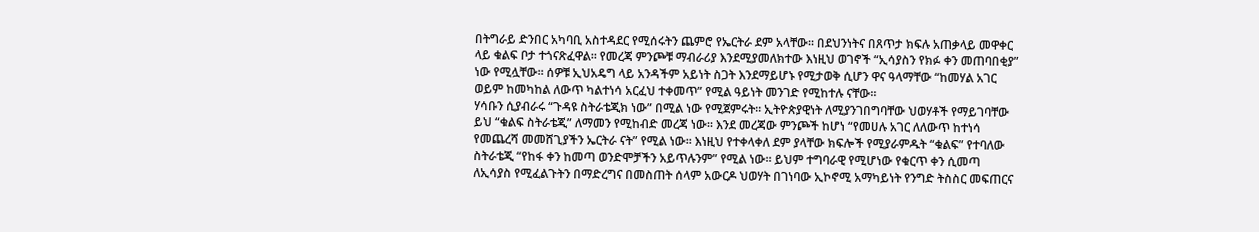በትግራይ ድንበር አካባቢ አስተዳደር የሚሰሩትን ጨምሮ የኤርትራ ደም አላቸው። በደህንነትና በጸጥታ ክፍሉ አጠቃላይ መዋቀር ላይ ቁልፍ ቦታ ተጎናጽፈዋል። የመረጃ ምንጮቹ ማብራሪያ እንደሚያመለክተው እነዚህ ወገኖች “ኢሳያስን የክፉ ቀን መጠባበቂያ” ነው የሚሏቸው። ሰዎቹ ኢህአዴግ ላይ አንዳችም አይነት ስጋት እንደማይሆኑ የሚታወቅ ሲሆን ዋና ዓላማቸው “ከመሃል አገር ወይም ከመካከል ለውጥ ካልተነሳ አርፈህ ተቀመጥ” የሚል ዓይነት መንገድ የሚከተሉ ናቸው።
ሃሳቡን ሲያብራሩ “ጉዳዩ ስትራቴጂክ ነው” በሚል ነው የሚጀምሩት። ኢትዮጵያዊነት ለሚያንገበግባቸው ህወሃቶች የማይገባቸው ይህ “ቁልፍ ስትራቴጂ” ለማመን የሚከብድ መረጃ ነው። እንደ መረጃው ምንጮች ከሆነ “የመሀሉ አገር ለለውጥ ከተነሳ የመጨረሻ መመሸጊያችን ኤርትራ ናት” የሚል ነው፡፡ እነዚህ የተቀላቀለ ደም ያላቸው ክፍሎች የሚያራምዱት “ቁልፍ” የተባለው ስትራቴጂ “የከፋ ቀን ከመጣ ወንድሞቻችን አይጥሉንም” የሚል ነው። ይህም ተግባራዊ የሚሆነው የቁርጥ ቀን ሲመጣ ለኢሳያስ የሚፈልጉትን በማድረግና በመስጠት ሰላም አውርዶ ህወሃት በገነባው ኢኮኖሚ አማካይነት የንግድ ትስስር መፍጠርና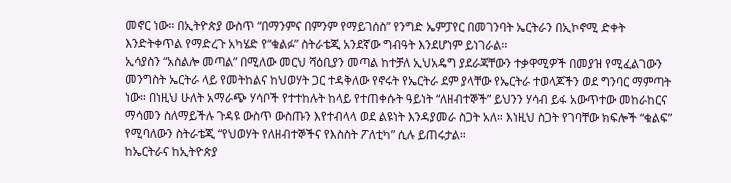መኖር ነው። በኢትዮጵያ ውስጥ “በማንምና በምንም የማይገሰስ” የንግድ ኤምፓየር በመገንባት ኤርትራን በኢኮኖሚ ድቀት እንድትቀጥል የማድረጉ አካሄድ የ“ቁልፉ” ስትራቴጂ አንደኛው ግብዓት እንደሆነም ይነገራል፡፡
ኢሳያስን “አስልሎ መጣል” በሚለው መርህ ሻዕቢያን መጣል ከተቻለ ኢህአዴግ ያደራጃቸውን ተቃዋሚዎች በመያዝ የሚፈልገውን መንግስት ኤርትራ ላይ የመትከልና ከህወሃት ጋር ተዳቅለው የኖሩት የኤርትራ ደም ያላቸው የኤርትራ ተወላጆችን ወደ ግንባር ማምጣት ነው። በነዚህ ሁለት አማራጭ ሃሳቦች የተተከሉት ከላይ የተጠቀሱት ዓይነት “ለዘብተኞች” ይህንን ሃሳብ ይፋ አውጥተው መከራከርና ማሳመን ስለማይችሉ ጉዳዩ ውስጥ ውስጡን እየተብላላ ወደ ልዩነት እንዳያመራ ስጋት አለ። እነዚህ ስጋት የገባቸው ክፍሎች “ቁልፍ” የሚባለውን ስትራቴጂ “የህወሃት የለዘብተኞችና የእስስት ፖለቲካ” ሲሉ ይጠሩታል።
ከኤርትራና ከኢትዮጵያ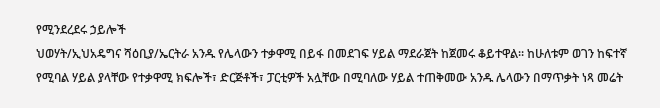የሚንደረደሩ ኃይሎች
ህወሃት/ኢህአዴግና ሻዕቢያ/ኤርትራ አንዱ የሌላውን ተቃዋሚ በይፋ በመደገፍ ሃይል ማደራጀት ከጀመሩ ቆይተዋል። ከሁለቱም ወገን ከፍተኛ የሚባል ሃይል ያላቸው የተቃዋሚ ክፍሎች፣ ድርጅቶች፣ ፓርቲዎች አሏቸው በሚባለው ሃይል ተጠቅመው አንዱ ሌላውን በማጥቃት ነጻ መሬት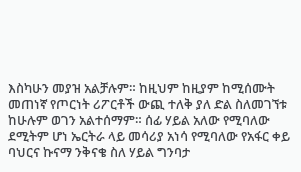እስካሁን መያዝ አልቻሉም። ከዚህም ከዚያም ከሚሰሙት መጠነኛ የጦርነት ሪፖርቶች ውጪ ተለቅ ያለ ድል ስለመገኘቱ ከሁሉም ወገን አልተሰማም። ሰፊ ሃይል አለው የሚባለው ደሚትም ሆነ ኤርትራ ላይ መሳሪያ አነሳ የሚባለው የአፋር ቀይ ባህርና ኩናማ ንቅናቄ ስለ ሃይል ግንባታ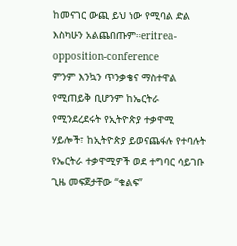ከመናገር ውጪ ይህ ነው የሚባል ድል እስካሁን አልጨበጡም።eritrea-opposition-conference
ምንም እንኳን ጥንቃቄና ማስተዋል የሚጠይቅ ቢሆንም ከኤርትራ የሚንደረደሩት የኢትዮጵያ ተቃዋሚ ሃይሎች፣ ከኢትዮጵያ ይወናጨፋሉ የተባሉት የኤርትራ ተቃዋሚዎች ወደ ተግባር ሳይገቡ ጊዜ መፍጀታቸው “ቁልፍ”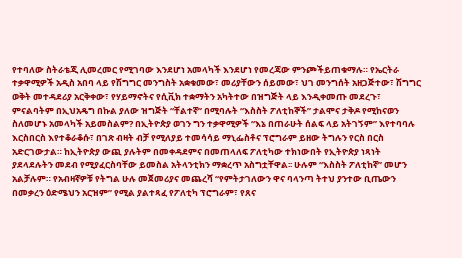የተባለው ስትራቴጂ ሊመረመር የሚገባው እንደሆነ አመላካች እንደሆነ የመረጃው ምንጮችይጠቁማሉ። የኤርትራ ተቃዋሚዎች አዲስ አበባ ላይ የሽግግር መንግስት አቋቁመው፣ መሪያቸውን ሰይመው፣ ህገ መንግሰት አዘጋጅተው፣ ሽግግር ወቅት መተዳደሪያ አርቅቀው፣ የሃይማኖትና የሲቪክ ተቋማትን አካትተው በዝግጅት ላይ እንዲቀመጡ መደረጉ፣ ምናልባትም በኢህአዴግ በኩል ያለው ዝግጅት “ቸልተኛ” በሚባሉት “እስስት ፖለቲከኞች” ታልሞና ታቅዶ የሚከናወን ስለመሆኑ አመላካች አይመስልም? በኢትዮጵያ ወገን ግን ተቃዋሚዎች “እኔ በጠራሁት ሰልፍ ላይ አትገኝም” እየተባባሉ እርስበርስ እየተቆራቆሱ፣ በገጽ ብዛት ብቻ የሚለያይ ተመሳሳይ ማኒፌስቶና ፕሮግራም ይዘው ትግሉን የርስ በርስ አድርገውታል። ከኢትዮጵያ ውጪ ያሉትም በመቀዳደምና በመጠላለፍ ፖለቲካው ተክነውበት የኢትዮጵያ ነጻነት ያደላደሉትን መደብ የሚያፈርስባቸው ይመስል አትላንቲክን ማቋረጥ አስግቷቸዋል፡፡ ሁሉም “እስስት ፖለቲከኛ” መሆን አልቻሉም። የአብዛኛዎቹ የትግል ሁሉ መጀመሪያና መጨረሻ “የምትታገለውን ዋና ባላንጣ ትተህ ያንተው ቢጤውን በመቃረን ዕድሜህን አርዝም” የሚል ያልተጻፈ የፖለቲካ ፕሮግራም፣ የጸና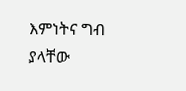እምነትና ግብ ያላቸው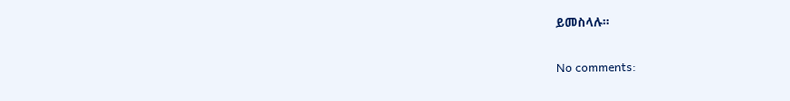ይመስላሉ።

No comments: